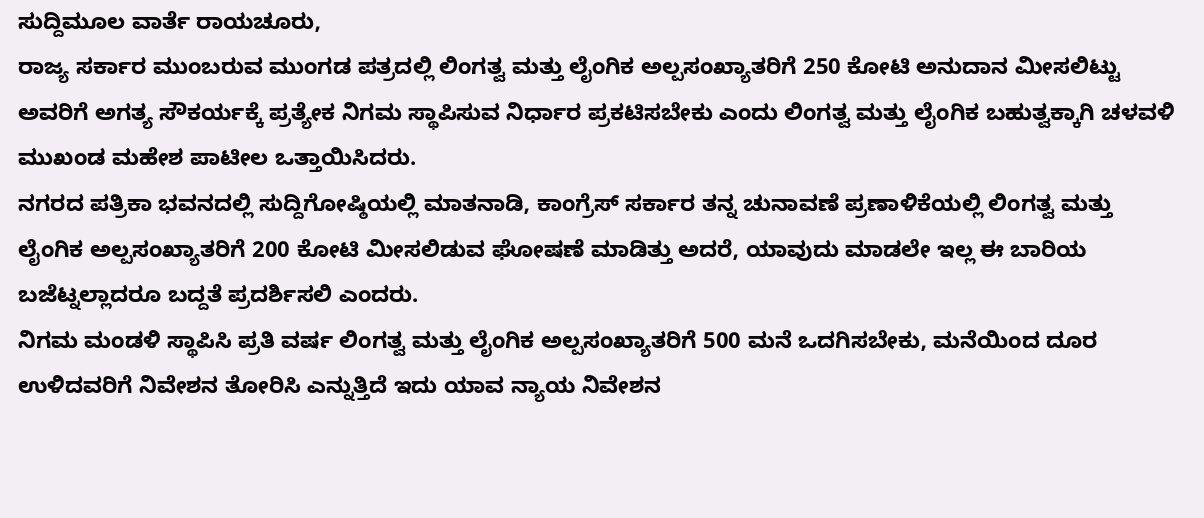ಸುದ್ದಿಮೂಲ ವಾರ್ತೆ ರಾಯಚೂರು,
ರಾಜ್ಯ ಸರ್ಕಾರ ಮುಂಬರುವ ಮುಂಗಡ ಪತ್ರದಲ್ಲಿ ಲಿಂಗತ್ವ ಮತ್ತು ಲೈಂಗಿಕ ಅಲ್ಪಸಂಖ್ಯಾತರಿಗೆ 250 ಕೋಟಿ ಅನುದಾನ ಮೀಸಲಿಟ್ಟು ಅವರಿಗೆ ಅಗತ್ಯ ಸೌಕರ್ಯಕ್ಕೆ ಪ್ರತ್ಯೇಕ ನಿಗಮ ಸ್ಥಾಪಿಸುವ ನಿರ್ಧಾರ ಪ್ರಕಟಿಸಬೇಕು ಎಂದು ಲಿಂಗತ್ವ ಮತ್ತು ಲೈಂಗಿಕ ಬಹುತ್ವಕ್ಕಾಗಿ ಚಳವಳಿ ಮುಖಂಡ ಮಹೇಶ ಪಾಟೀಲ ಒತ್ತಾಯಿಸಿದರು.
ನಗರದ ಪತ್ರಿಕಾ ಭವನದಲ್ಲಿ ಸುದ್ದಿಗೋಷ್ಠಿಯಲ್ಲಿ ಮಾತನಾಡಿ, ಕಾಂಗ್ರೆಸ್ ಸರ್ಕಾರ ತನ್ನ ಚುನಾವಣೆ ಪ್ರಣಾಳಿಕೆಯಲ್ಲಿ ಲಿಂಗತ್ವ ಮತ್ತು ಲೈಂಗಿಕ ಅಲ್ಪಸಂಖ್ಯಾತರಿಗೆ 200 ಕೋಟಿ ಮೀಸಲಿಡುವ ಘೋಷಣೆ ಮಾಡಿತ್ತು ಅದರೆ, ಯಾವುದು ಮಾಡಲೇ ಇಲ್ಲ ಈ ಬಾರಿಯ ಬಜೆಟ್ನಲ್ಲಾದರೂ ಬದ್ದತೆ ಪ್ರದರ್ಶಿಸಲಿ ಎಂದರು.
ನಿಗಮ ಮಂಡಳಿ ಸ್ಥಾಪಿಸಿ ಪ್ರತಿ ವರ್ಷ ಲಿಂಗತ್ವ ಮತ್ತು ಲೈಂಗಿಕ ಅಲ್ಪಸಂಖ್ಯಾತರಿಗೆ 500 ಮನೆ ಒದಗಿಸಬೇಕು, ಮನೆಯಿಂದ ದೂರ ಉಳಿದವರಿಗೆ ನಿವೇಶನ ತೋರಿಸಿ ಎನ್ನುತ್ತಿದೆ ಇದು ಯಾವ ನ್ಯಾಯ ನಿವೇಶನ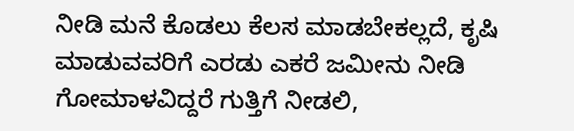ನೀಡಿ ಮನೆ ಕೊಡಲು ಕೆಲಸ ಮಾಡಬೇಕಲ್ಲದೆ, ಕೃಷಿ ಮಾಡುವವರಿಗೆ ಎರಡು ಎಕರೆ ಜಮೀನು ನೀಡಿ ಗೋಮಾಳವಿದ್ದರೆ ಗುತ್ತಿಗೆ ನೀಡಲಿ,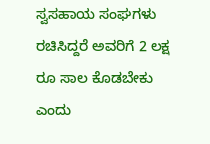ಸ್ವಸಹಾಯ ಸಂಘಗಳು ರಚಿಸಿದ್ದರೆ ಅವರಿಗೆ 2 ಲಕ್ಷ ರೂ ಸಾಲ ಕೊಡಬೇಕು ಎಂದು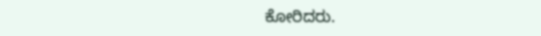ಕೋರಿದರು.